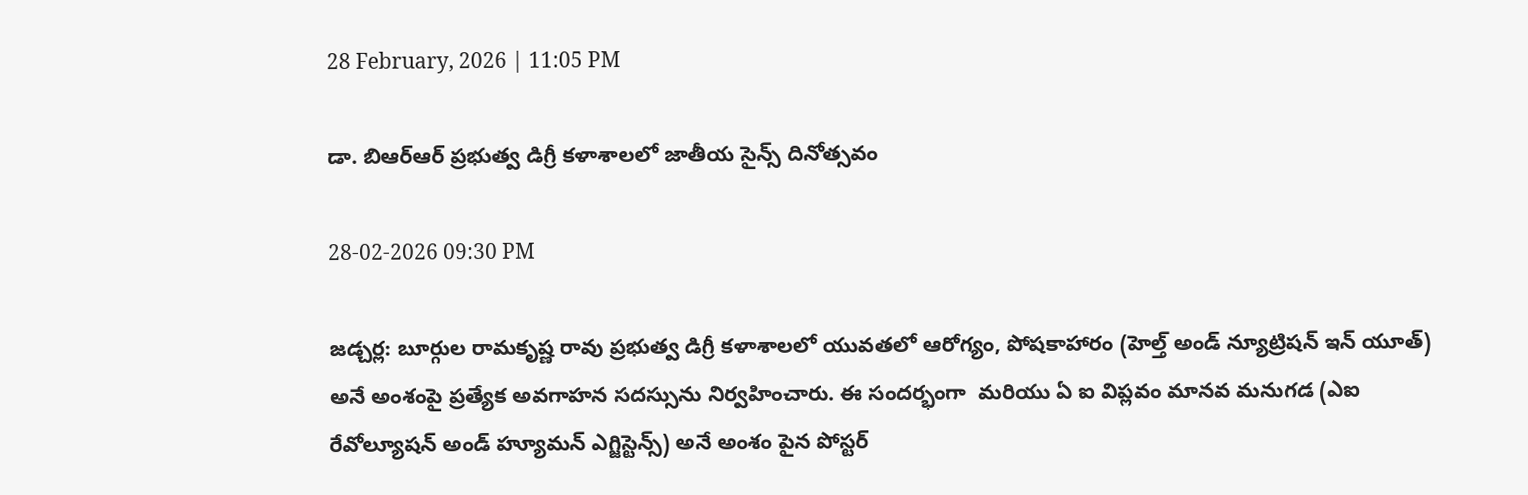28 February, 2026 | 11:05 PM

డా. బిఆర్ఆర్ ప్రభుత్వ డిగ్రీ కళాశాలలో జాతీయ సైన్స్ దినోత్సవం

28-02-2026 09:30 PM

జడ్చర్ల: బూర్గుల రామకృష్ణ రావు ప్రభుత్వ డిగ్రీ కళాశాలలో యువతలో ఆరోగ్యం, పోషకాహారం (హెల్త్ అండ్ న్యూట్రిషన్ ఇన్ యూత్) అనే అంశంపై ప్రత్యేక అవగాహన సదస్సును నిర్వహించారు. ఈ సందర్భంగా  మరియు ఏ ఐ విప్లవం మానవ మనుగడ (ఎఐ రేవోల్యూషన్ అండ్ హ్యూమన్ ఎగ్జిస్టెన్స్) అనే అంశం పైన పోస్టర్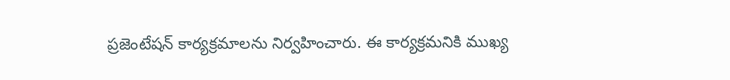ప్రజెంటేషన్ కార్యక్రమాలను నిర్వహించారు. ఈ కార్యక్రమనికి ముఖ్య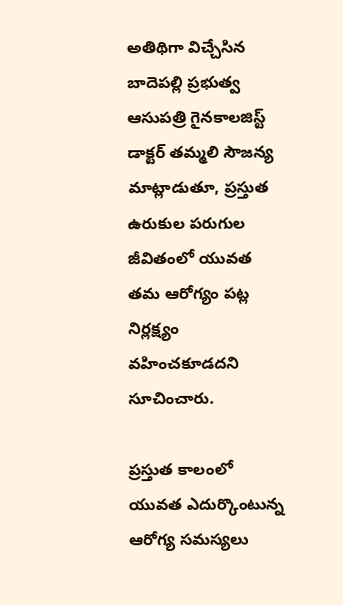అతిథిగా విచ్చేసిన బాదెపల్లి ప్రభుత్వ ఆసుపత్రి గైనకాలజిస్ట్ డాక్టర్ తమ్మలి సౌజన్య మాట్లాడుతూ, ప్రస్తుత ఉరుకుల పరుగుల జీవితంలో యువత తమ ఆరోగ్యం పట్ల నిర్లక్ష్యం వహించకూడదని సూచించారు.

ప్రస్తుత కాలంలో యువత ఎదుర్కొంటున్న ఆరోగ్య సమస్యలు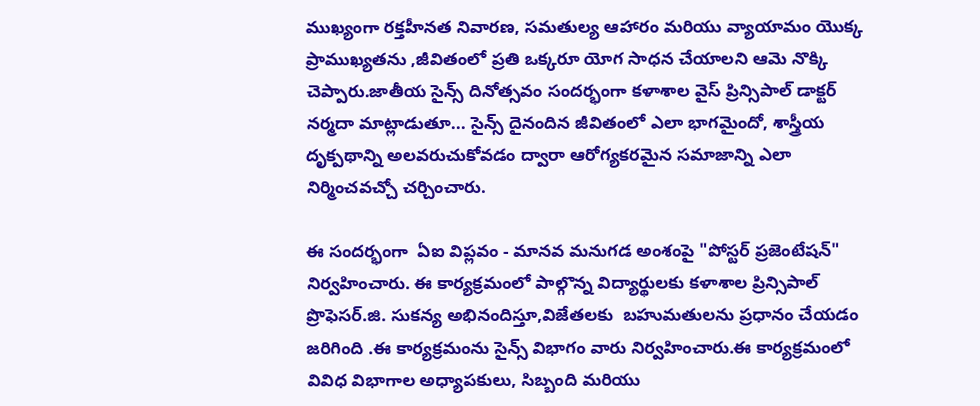ముఖ్యంగా రక్తహీనత నివారణ, సమతుల్య ఆహారం మరియు వ్యాయామం యొక్క ప్రాముఖ్యతను ,జీవితంలో ప్రతి ఒక్కరూ యోగ సాధన చేయాలని ఆమె నొక్కి చెప్పారు.జాతీయ సైన్స్ దినోత్సవం సందర్భంగా కళాశాల వైస్ ప్రిన్సిపాల్ డాక్టర్ నర్మదా మాట్లాడుతూ... సైన్స్ దైనందిన జీవితంలో ఎలా భాగమైందో, శాస్త్రీయ దృక్పథాన్ని అలవరుచుకోవడం ద్వారా ఆరోగ్యకరమైన సమాజాన్ని ఎలా నిర్మించవచ్చో చర్చించారు.

ఈ సందర్భంగా  ఏఐ విప్లవం - మానవ మనుగడ అంశంపై "పోస్టర్ ప్రజెంటేషన్" నిర్వహించారు. ఈ కార్యక్రమంలో పాల్గొన్న విద్యార్థులకు కళాశాల ప్రిన్సిపాల్  ప్రొఫెసర్.జి. సుకన్య అభినందిస్తూ,విజేతలకు  బహుమతులను ప్రధానం చేయడం జరిగింది .ఈ కార్యక్రమంను సైన్స్ విభాగం వారు నిర్వహించారు.ఈ కార్యక్రమంలో వివిధ విభాగాల అధ్యాపకులు, సిబ్బంది మరియు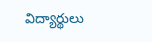విద్యార్థులు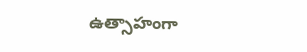ఉత్సాహంగా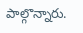పాల్గొన్నారు.